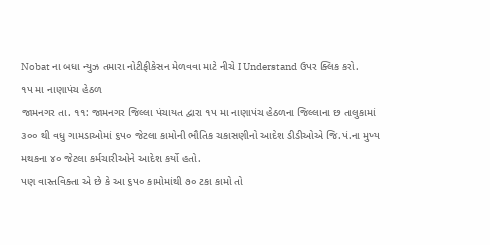Nobat ના બધા ન્યુઝ તમારા નોટીફીકેસન મેળવવા માટે નીચે I Understand ઉપર ક્લિક કરો.
૧પ મા નાણાપંચ હેઠળ
જામનગર તા. ૧૧: જામનગર જિલ્લા પંચાયત દ્વારા ૧પ મા નાણાપંચ હેઠળના જિલ્લાના છ તાલુકામાં ૩૦૦ થી વધુ ગામડાઓમાં ૬પ૦ જેટલા કામોની ભૌતિક ચકાસણીનો આદેશ ડીડીઓએ જિ.પં.ના મુખ્ય મથકના ૪૦ જેટલા કર્મચારીઓને આદેશ કર્યો હતો.
પણ વાસ્તવિક્તા એ છે કે આ ૬પ૦ કામોમાંથી ૭૦ ટકા કામો તો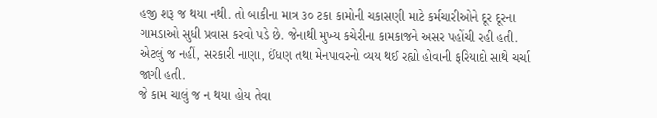હજી શરૂ જ થયા નથી. તો બાકીના માત્ર ૩૦ ટકા કામોની ચકાસણી માટે કર્મચારીઓને દૂર દૂરના ગામડાઓ સુધી પ્રવાસ કરવો પડે છે. જેનાથી મુખ્ય કચેરીના કામકાજને અસર પહોંચી રહી હતી. એટલું જ નહીં, સરકારી નાણા, ઈંધણ તથા મેનપાવરનો વ્યય થઈ રહ્યો હોવાની ફરિયાદો સાથે ચર્ચા જાગી હતી.
જે કામ ચાલું જ ન થયા હોય તેવા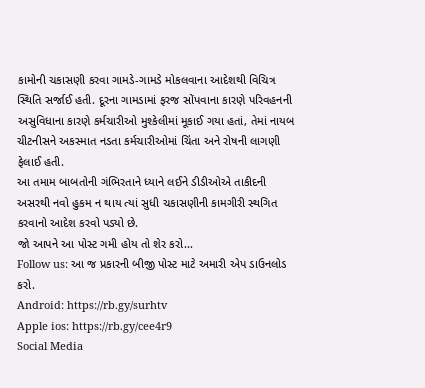કામોની ચકાસણી કરવા ગામડે-ગામડે મોકલવાના આદેશથી વિચિત્ર સ્થિતિ સર્જાઈ હતી. દૂરના ગામડામાં ફરજ સોંપવાના કારણે પરિવહનની અસુવિધાના કારણે કર્મચારીઓ મુશ્કેલીમાં મૂકાઈ ગયા હતાં, તેમાં નાયબ ચીટનીસને અકસ્માત નડતા કર્મચારીઓમાં ચિંતા અને રોષની લાગણી ફેલાઈ હતી.
આ તમામ બાબતોની ગંભિરતાને ધ્યાને લઈને ડીડીઓએ તાકીદની અસરથી નવો હુકમ ન થાય ત્યાં સુધી ચકાસણીની કામગીરી સ્થગિત કરવાનો આદેશ કરવો પડ્યો છે.
જો આપને આ પોસ્ટ ગમી હોય તો શેર કરો...
Follow us: આ જ પ્રકારની બીજી પોસ્ટ માટે અમારી એપ ડાઉનલોડ કરો.
Android: https://rb.gy/surhtv
Apple ios: https://rb.gy/cee4r9
Social Media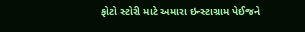ફોટો સ્ટોરી માટે અમારા ઇન્સ્ટાગ્રામ પેઈજને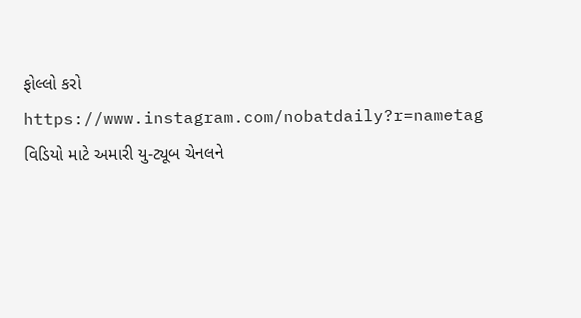ફોલ્લો કરો
https://www.instagram.com/nobatdaily?r=nametag
વિડિયો માટે અમારી યુ-ટ્યૂબ ચેનલને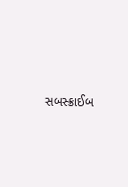સબસ્ક્રાઈબ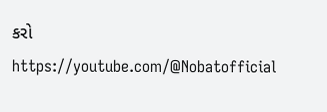કરો
https://youtube.com/@Nobatofficial